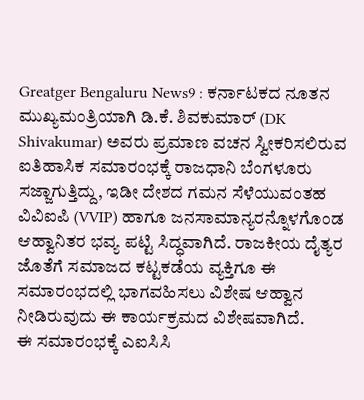Greatger Bengaluru News9 : ಕರ್ನಾಟಕದ ನೂತನ ಮುಖ್ಯಮಂತ್ರಿಯಾಗಿ ಡಿ.ಕೆ. ಶಿವಕುಮಾರ್ (DK Shivakumar) ಅವರು ಪ್ರಮಾಣ ವಚನ ಸ್ವೀಕರಿಸಲಿರುವ ಐತಿಹಾಸಿಕ ಸಮಾರಂಭಕ್ಕೆ ರಾಜಧಾನಿ ಬೆಂಗಳೂರು ಸಜ್ಜಾಗುತ್ತಿದ್ದು, ಇಡೀ ದೇಶದ ಗಮನ ಸೆಳೆಯುವಂತಹ ವಿವಿಐಪಿ (VVIP) ಹಾಗೂ ಜನಸಾಮಾನ್ಯರನ್ನೊಳಗೊಂಡ ಆಹ್ವಾನಿತರ ಭವ್ಯ ಪಟ್ಟಿ ಸಿದ್ಧವಾಗಿದೆ. ರಾಜಕೀಯ ದೈತ್ಯರ ಜೊತೆಗೆ ಸಮಾಜದ ಕಟ್ಟಕಡೆಯ ವ್ಯಕ್ತಿಗೂ ಈ ಸಮಾರಂಭದಲ್ಲಿ ಭಾಗವಹಿಸಲು ವಿಶೇಷ ಆಹ್ವಾನ ನೀಡಿರುವುದು ಈ ಕಾರ್ಯಕ್ರಮದ ವಿಶೇಷವಾಗಿದೆ.
ಈ ಸಮಾರಂಭಕ್ಕೆ ಎಐಸಿಸಿ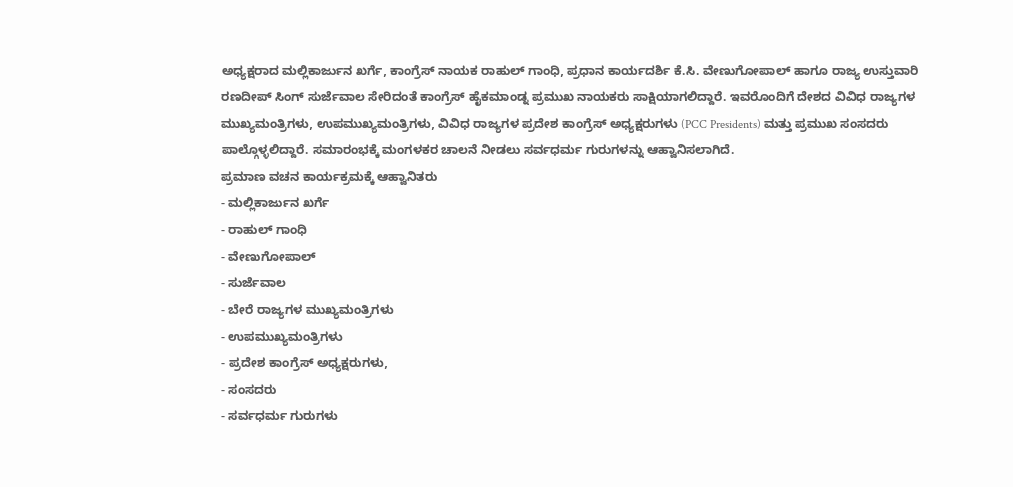ಅಧ್ಯಕ್ಷರಾದ ಮಲ್ಲಿಕಾರ್ಜುನ ಖರ್ಗೆ, ಕಾಂಗ್ರೆಸ್ ನಾಯಕ ರಾಹುಲ್ ಗಾಂಧಿ, ಪ್ರಧಾನ ಕಾರ್ಯದರ್ಶಿ ಕೆ.ಸಿ. ವೇಣುಗೋಪಾಲ್ ಹಾಗೂ ರಾಜ್ಯ ಉಸ್ತುವಾರಿ ರಣದೀಪ್ ಸಿಂಗ್ ಸುರ್ಜೆವಾಲ ಸೇರಿದಂತೆ ಕಾಂಗ್ರೆಸ್ ಹೈಕಮಾಂಡ್ನ ಪ್ರಮುಖ ನಾಯಕರು ಸಾಕ್ಷಿಯಾಗಲಿದ್ದಾರೆ. ಇವರೊಂದಿಗೆ ದೇಶದ ವಿವಿಧ ರಾಜ್ಯಗಳ ಮುಖ್ಯಮಂತ್ರಿಗಳು, ಉಪಮುಖ್ಯಮಂತ್ರಿಗಳು, ವಿವಿಧ ರಾಜ್ಯಗಳ ಪ್ರದೇಶ ಕಾಂಗ್ರೆಸ್ ಅಧ್ಯಕ್ಷರುಗಳು (PCC Presidents) ಮತ್ತು ಪ್ರಮುಖ ಸಂಸದರು ಪಾಲ್ಗೊಳ್ಳಲಿದ್ದಾರೆ. ಸಮಾರಂಭಕ್ಕೆ ಮಂಗಳಕರ ಚಾಲನೆ ನೀಡಲು ಸರ್ವಧರ್ಮ ಗುರುಗಳನ್ನು ಆಹ್ವಾನಿಸಲಾಗಿದೆ.
ಪ್ರಮಾಣ ವಚನ ಕಾರ್ಯಕ್ರಮಕ್ಕೆ ಆಹ್ವಾನಿತರು
- ಮಲ್ಲಿಕಾರ್ಜುನ ಖರ್ಗೆ
- ರಾಹುಲ್ ಗಾಂಧಿ
- ವೇಣುಗೋಪಾಲ್
- ಸುರ್ಜೆವಾಲ
- ಬೇರೆ ರಾಜ್ಯಗಳ ಮುಖ್ಯಮಂತ್ರಿಗಳು
- ಉಪಮುಖ್ಯಮಂತ್ರಿಗಳು
- ಪ್ರದೇಶ ಕಾಂಗ್ರೆಸ್ ಅಧ್ಯಕ್ಷರುಗಳು,
- ಸಂಸದರು
- ಸರ್ವಧರ್ಮ ಗುರುಗಳು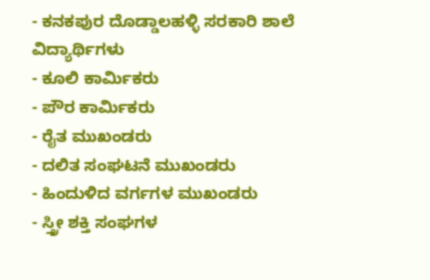- ಕನಕಪುರ ದೊಡ್ಡಾಲಹಳ್ಳಿ ಸರಕಾರಿ ಶಾಲೆ ವಿದ್ಯಾರ್ಥಿಗಳು
- ಕೂಲಿ ಕಾರ್ಮಿಕರು
- ಪೌರ ಕಾರ್ಮಿಕರು
- ರೈತ ಮುಖಂಡರು
- ದಲಿತ ಸಂಘಟನೆ ಮುಖಂಡರು
- ಹಿಂದುಳಿದ ವರ್ಗಗಳ ಮುಖಂಡರು
- ಸ್ತ್ರೀ ಶಕ್ತಿ ಸಂಘಗಳ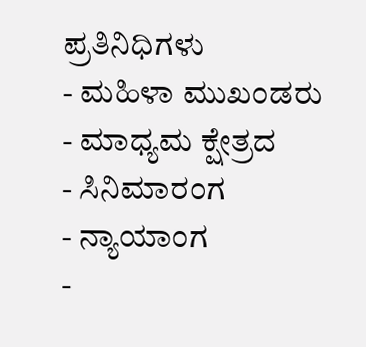ಪ್ರತಿನಿಧಿಗಳು
- ಮಹಿಳಾ ಮುಖಂಡರು
- ಮಾಧ್ಯಮ ಕ್ಷೇತ್ರದ
- ಸಿನಿಮಾರಂಗ
- ನ್ಯಾಯಾಂಗ
-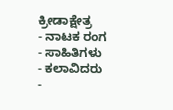ಕ್ರೀಡಾಕ್ಷೇತ್ರ
- ನಾಟಕ ರಂಗ
- ಸಾಹಿತಿಗಳು
- ಕಲಾವಿದರು
-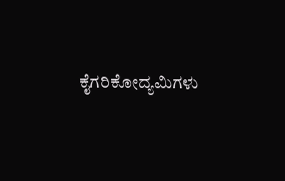ಕೈಗರಿಕೋದ್ಯಮಿಗಳು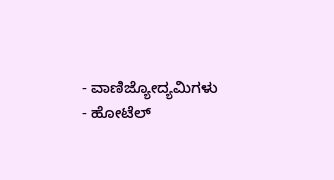- ವಾಣಿಜ್ಯೋದ್ಯಮಿಗಳು
- ಹೋಟೆಲ್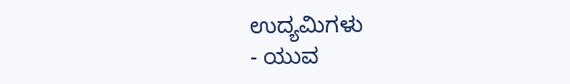ಉದ್ಯಮಿಗಳು
- ಯುವ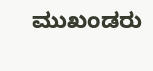ಮುಖಂಡರು